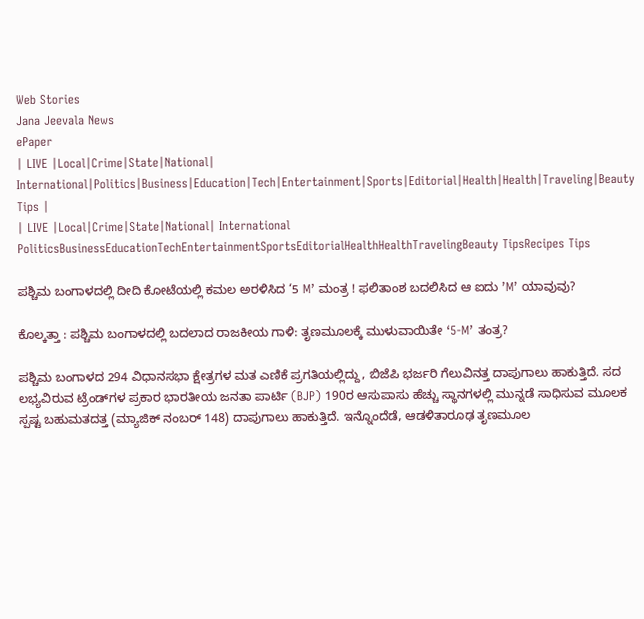Web Stories
Jana Jeevala News
ePaper
| LIVE |Local|Crime|State|National| International|Politics|Business|Education|Tech|Entertainment|Sports|Editorial|Health|Health|Traveling|Beauty Tips |
| LIVE |Local|Crime|State|National| International
PoliticsBusinessEducationTechEntertainmentSportsEditorialHealthHealthTravelingBeauty TipsRecipes Tips

ಪಶ್ಚಿಮ ಬಂಗಾಳದಲ್ಲಿ ದೀದಿ ಕೋಟೆಯಲ್ಲಿ ಕಮಲ ಅರಳಿಸಿದ ‘5 M’ ಮಂತ್ರ ! ಫಲಿತಾಂಶ ಬದಲಿಸಿದ ಆ ಐದು ʼMʼ ಯಾವುವು?

ಕೊಲ್ಕತ್ತಾ : ಪಶ್ಚಿಮ ಬಂಗಾಳದಲ್ಲಿ ಬದಲಾದ ರಾಜಕೀಯ ಗಾಳಿ: ತೃಣಮೂಲಕ್ಕೆ ಮುಳುವಾಯಿತೇ ‘5-M’ ತಂತ್ರ?

ಪಶ್ಚಿಮ ಬಂಗಾಳದ 294 ವಿಧಾನಸಭಾ ಕ್ಷೇತ್ರಗಳ ಮತ ಎಣಿಕೆ ಪ್ರಗತಿಯಲ್ಲಿದ್ದು, ಬಿಜೆಪಿ ಭರ್ಜರಿ ಗೆಲುವಿನತ್ತ ದಾಪುಗಾಲು ಹಾಕುತ್ತಿದೆ. ಸದ ಲಭ್ಯವಿರುವ ಟ್ರೆಂಡ್‌ಗಳ ಪ್ರಕಾರ ಭಾರತೀಯ ಜನತಾ ಪಾರ್ಟಿ (BJP) 190ರ ಆಸುಪಾಸು ಹೆಚ್ಚು ಸ್ಥಾನಗಳಲ್ಲಿ ಮುನ್ನಡೆ ಸಾಧಿಸುವ ಮೂಲಕ ಸ್ಪಷ್ಟ ಬಹುಮತದತ್ತ (ಮ್ಯಾಜಿಕ್ ನಂಬರ್ 148) ದಾಪುಗಾಲು ಹಾಕುತ್ತಿದೆ. ಇನ್ನೊಂದೆಡೆ, ಆಡಳಿತಾರೂಢ ತೃಣಮೂಲ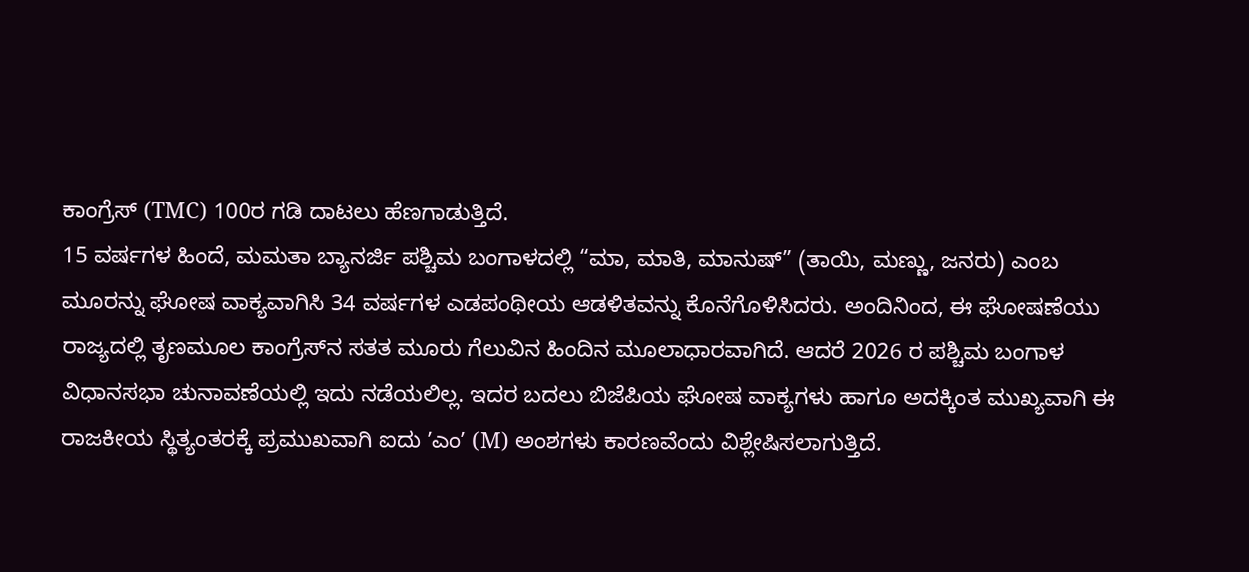ಕಾಂಗ್ರೆಸ್ (TMC) 100ರ ಗಡಿ ದಾಟಲು ಹೆಣಗಾಡುತ್ತಿದೆ.
15 ವರ್ಷಗಳ ಹಿಂದೆ, ಮಮತಾ ಬ್ಯಾನರ್ಜಿ ಪಶ್ಚಿಮ ಬಂಗಾಳದಲ್ಲಿ “ಮಾ, ಮಾತಿ, ಮಾನುಷ್” (ತಾಯಿ, ಮಣ್ಣು, ಜನರು) ಎಂಬ ಮೂರನ್ನು ಘೋಷ ವಾಕ್ಯವಾಗಿಸಿ 34 ವರ್ಷಗಳ ಎಡಪಂಥೀಯ ಆಡಳಿತವನ್ನು ಕೊನೆಗೊಳಿಸಿದರು. ಅಂದಿನಿಂದ, ಈ ಘೋಷಣೆಯು ರಾಜ್ಯದಲ್ಲಿ ತೃಣಮೂಲ ಕಾಂಗ್ರೆಸ್‌ನ ಸತತ ಮೂರು ಗೆಲುವಿನ ಹಿಂದಿನ ಮೂಲಾಧಾರವಾಗಿದೆ. ಆದರೆ 2026 ರ ಪಶ್ಚಿಮ ಬಂಗಾಳ ವಿಧಾನಸಭಾ ಚುನಾವಣೆಯಲ್ಲಿ ಇದು ನಡೆಯಲಿಲ್ಲ. ಇದರ ಬದಲು ಬಿಜೆಪಿಯ ಘೋಷ ವಾಕ್ಯಗಳು ಹಾಗೂ ಅದಕ್ಕಿಂತ ಮುಖ್ಯವಾಗಿ ಈ ರಾಜಕೀಯ ಸ್ಥಿತ್ಯಂತರಕ್ಕೆ ಪ್ರಮುಖವಾಗಿ ಐದು ʼಎಂʼ (M) ಅಂಶಗಳು ಕಾರಣವೆಂದು ವಿಶ್ಲೇಷಿಸಲಾಗುತ್ತಿದೆ.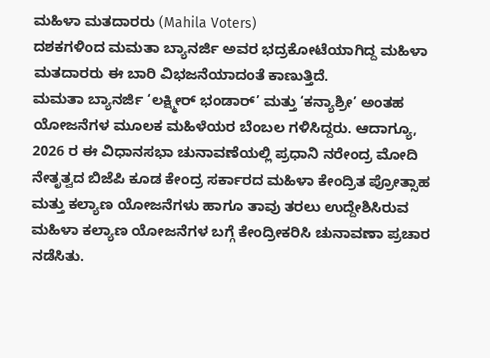ಮಹಿಳಾ ಮತದಾರರು (Mahila Voters)
ದಶಕಗಳಿಂದ ಮಮತಾ ಬ್ಯಾನರ್ಜಿ ಅವರ ಭದ್ರಕೋಟೆಯಾಗಿದ್ದ ಮಹಿಳಾ ಮತದಾರರು ಈ ಬಾರಿ ವಿಭಜನೆಯಾದಂತೆ ಕಾಣುತ್ತಿದೆ.
ಮಮತಾ ಬ್ಯಾನರ್ಜಿ ‘ಲಕ್ಷ್ಮೀರ್ ಭಂಡಾರ್’ ಮತ್ತು ‘ಕನ್ಯಾಶ್ರೀ’ ಅಂತಹ ಯೋಜನೆಗಳ ಮೂಲಕ ಮಹಿಳೆಯರ ಬೆಂಬಲ ಗಳಿಸಿದ್ದರು. ಆದಾಗ್ಯೂ, 2026 ರ ಈ ವಿಧಾನಸಭಾ ಚುನಾವಣೆಯಲ್ಲಿ ಪ್ರಧಾನಿ ನರೇಂದ್ರ ಮೋದಿ ನೇತೃತ್ವದ ಬಿಜೆಪಿ ಕೂಡ ಕೇಂದ್ರ ಸರ್ಕಾರದ ಮಹಿಳಾ ಕೇಂದ್ರಿತ ಪ್ರೋತ್ಸಾಹ ಮತ್ತು ಕಲ್ಯಾಣ ಯೋಜನೆಗಳು ಹಾಗೂ ತಾವು ತರಲು ಉದ್ದೇಶಿಸಿರುವ ಮಹಿಳಾ ಕಲ್ಯಾಣ ಯೋಜನೆಗಳ ಬಗ್ಗೆ ಕೇಂದ್ರೀಕರಿಸಿ ಚುನಾವಣಾ ಪ್ರಚಾರ ನಡೆಸಿತು.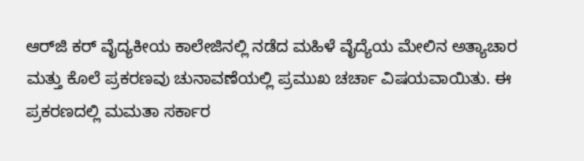ಆರ್‌ಜಿ ಕರ್ ವೈದ್ಯಕೀಯ ಕಾಲೇಜಿನಲ್ಲಿ ನಡೆದ ಮಹಿಳೆ ವೈದ್ಯೆಯ ಮೇಲಿನ ಅತ್ಯಾಚಾರ ಮತ್ತು ಕೊಲೆ ಪ್ರಕರಣವು ಚುನಾವಣೆಯಲ್ಲಿ ಪ್ರಮುಖ ಚರ್ಚಾ ವಿಷಯವಾಯಿತು. ಈ ಪ್ರಕರಣದಲ್ಲಿ ಮಮತಾ ಸರ್ಕಾರ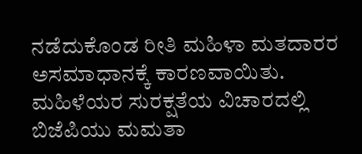ನಡೆದುಕೊಂಡ ರೀತಿ ಮಹಿಳಾ ಮತದಾರರ ಅಸಮಾಧಾನಕ್ಕೆ ಕಾರಣವಾಯಿತು. ಮಹಿಳೆಯರ ಸುರಕ್ಷತೆಯ ವಿಚಾರದಲ್ಲಿ ಬಿಜೆಪಿಯು ಮಮತಾ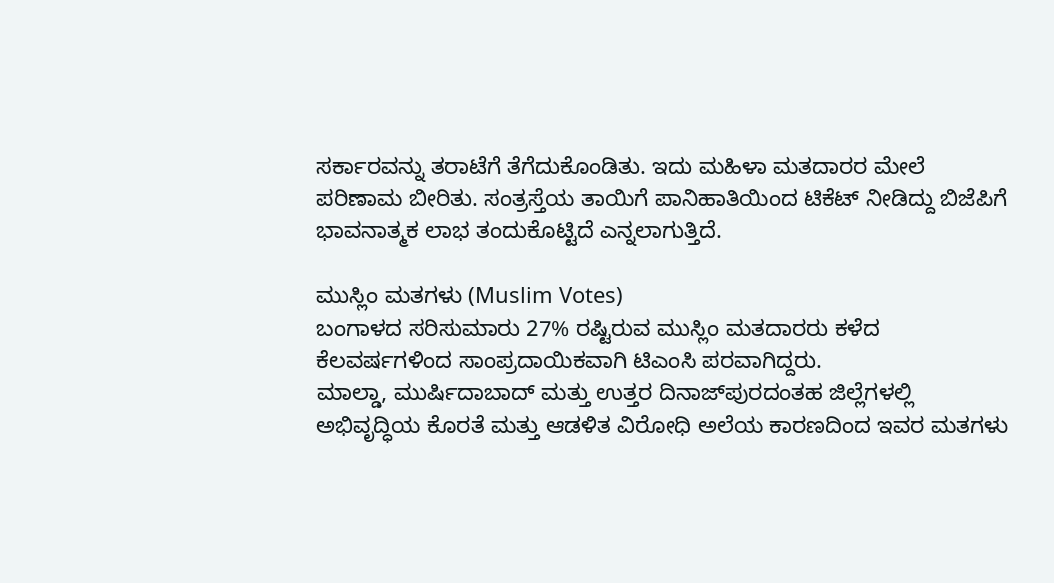ಸರ್ಕಾರವನ್ನು ತರಾಟೆಗೆ ತೆಗೆದುಕೊಂಡಿತು. ಇದು ಮಹಿಳಾ ಮತದಾರರ ಮೇಲೆ ಪರಿಣಾಮ ಬೀರಿತು. ಸಂತ್ರಸ್ತೆಯ ತಾಯಿಗೆ ಪಾನಿಹಾತಿಯಿಂದ ಟಿಕೆಟ್ ನೀಡಿದ್ದು ಬಿಜೆಪಿಗೆ ಭಾವನಾತ್ಮಕ ಲಾಭ ತಂದುಕೊಟ್ಟಿದೆ ಎನ್ನಲಾಗುತ್ತಿದೆ.

ಮುಸ್ಲಿಂ ಮತಗಳು (Muslim Votes)
ಬಂಗಾಳದ ಸರಿಸುಮಾರು 27% ರಷ್ಟಿರುವ ಮುಸ್ಲಿಂ ಮತದಾರರು ಕಳೆದ ಕೆಲವರ್ಷಗಳಿಂದ ಸಾಂಪ್ರದಾಯಿಕವಾಗಿ ಟಿಎಂಸಿ ಪರವಾಗಿದ್ದರು.
ಮಾಲ್ಡಾ, ಮುರ್ಷಿದಾಬಾದ್ ಮತ್ತು ಉತ್ತರ ದಿನಾಜ್‌ಪುರದಂತಹ ಜಿಲ್ಲೆಗಳಲ್ಲಿ ಅಭಿವೃದ್ಧಿಯ ಕೊರತೆ ಮತ್ತು ಆಡಳಿತ ವಿರೋಧಿ ಅಲೆಯ ಕಾರಣದಿಂದ ಇವರ ಮತಗಳು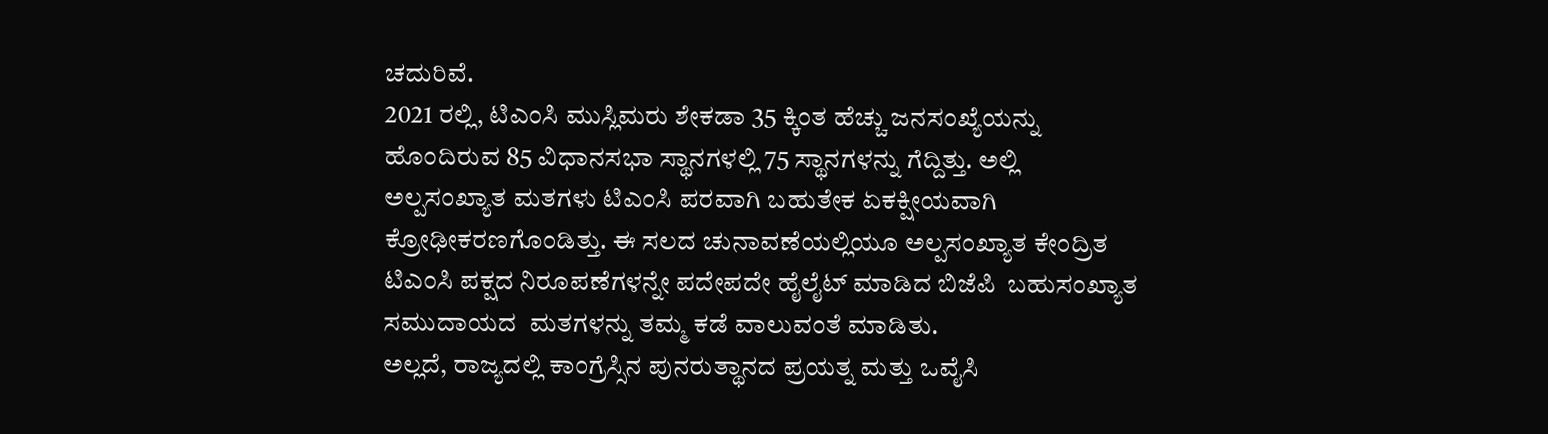ಚದುರಿವೆ.
2021 ರಲ್ಲಿ, ಟಿಎಂಸಿ ಮುಸ್ಲಿಮರು ಶೇಕಡಾ 35 ಕ್ಕಿಂತ ಹೆಚ್ಚು ಜನಸಂಖ್ಯೆಯನ್ನು ಹೊಂದಿರುವ 85 ವಿಧಾನಸಭಾ ಸ್ಥಾನಗಳಲ್ಲಿ 75 ಸ್ಥಾನಗಳನ್ನು ಗೆದ್ದಿತ್ತು. ಅಲ್ಲಿ ಅಲ್ಪಸಂಖ್ಯಾತ ಮತಗಳು ಟಿಎಂಸಿ ಪರವಾಗಿ ಬಹುತೇಕ ಏಕಕ್ಷೀಯವಾಗಿ ಕ್ರೋಢೀಕರಣಗೊಂಡಿತ್ತು. ಈ ಸಲದ ಚುನಾವಣೆಯಲ್ಲಿಯೂ ಅಲ್ಪಸಂಖ್ಯಾತ ಕೇಂದ್ರಿತ ಟಿಎಂಸಿ ಪಕ್ಷದ ನಿರೂಪಣೆಗಳನ್ನೇ ಪದೇಪದೇ ಹೈಲೈಟ್‌ ಮಾಡಿದ ಬಿಜೆಪಿ  ಬಹುಸಂಖ್ಯಾತ ಸಮುದಾಯದ  ಮತಗಳನ್ನು ತಮ್ಮ ಕಡೆ ವಾಲುವಂತೆ ಮಾಡಿತು.
ಅಲ್ಲದೆ, ರಾಜ್ಯದಲ್ಲಿ ಕಾಂಗ್ರೆಸ್ಸಿನ ಪುನರುತ್ಥಾನದ ಪ್ರಯತ್ನ ಮತ್ತು ಒವೈಸಿ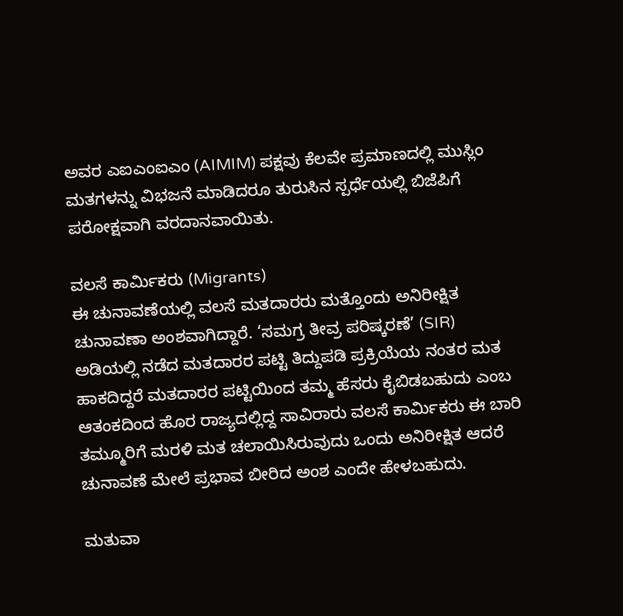ಅವರ ಎಐಎಂಐಎಂ (AIMIM) ಪಕ್ಷವು ಕೆಲವೇ ಪ್ರಮಾಣದಲ್ಲಿ ಮುಸ್ಲಿಂ ಮತಗಳನ್ನು ವಿಭಜನೆ ಮಾಡಿದರೂ ತುರುಸಿನ ಸ್ಪರ್ಧೆಯಲ್ಲಿ ಬಿಜೆಪಿಗೆ ಪರೋಕ್ಷವಾಗಿ ವರದಾನವಾಯಿತು.

ವಲಸೆ ಕಾರ್ಮಿಕರು (Migrants)
ಈ ಚುನಾವಣೆಯಲ್ಲಿ ವಲಸೆ ಮತದಾರರು ಮತ್ತೊಂದು ಅನಿರೀಕ್ಷಿತ ಚುನಾವಣಾ ಅಂಶವಾಗಿದ್ದಾರೆ. ‘ಸಮಗ್ರ ತೀವ್ರ ಪರಿಷ್ಕರಣೆ’ (SIR) ಅಡಿಯಲ್ಲಿ ನಡೆದ ಮತದಾರರ ಪಟ್ಟಿ ತಿದ್ದುಪಡಿ ಪ್ರಕ್ರಿಯೆಯ ನಂತರ ಮತ ಹಾಕದಿದ್ದರೆ ಮತದಾರರ ಪಟ್ಟಿಯಿಂದ ತಮ್ಮ ಹೆಸರು ಕೈಬಿಡಬಹುದು ಎಂಬ ಆತಂಕದಿಂದ ಹೊರ ರಾಜ್ಯದಲ್ಲಿದ್ದ ಸಾವಿರಾರು ವಲಸೆ ಕಾರ್ಮಿಕರು ಈ ಬಾರಿ ತಮ್ಮೂರಿಗೆ ಮರಳಿ ಮತ ಚಲಾಯಿಸಿರುವುದು ಒಂದು ಅನಿರೀಕ್ಷಿತ ಆದರೆ ಚುನಾವಣೆ ಮೇಲೆ ಪ್ರಭಾವ ಬೀರಿದ ಅಂಶ ಎಂದೇ ಹೇಳಬಹುದು.

ಮತುವಾ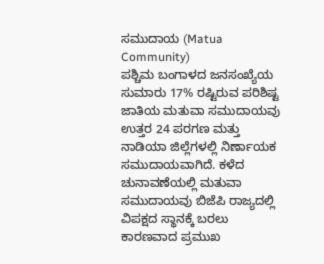ಸಮುದಾಯ (Matua Community)
ಪಶ್ಚಿಮ ಬಂಗಾಳದ ಜನಸಂಖ್ಯೆಯ ಸುಮಾರು 17% ರಷ್ಟಿರುವ ಪರಿಶಿಷ್ಟ ಜಾತಿಯ ಮತುವಾ ಸಮುದಾಯವು ಉತ್ತರ 24 ಪರಗಣ ಮತ್ತು ನಾಡಿಯಾ ಜಿಲ್ಲೆಗಳಲ್ಲಿ ನಿರ್ಣಾಯಕ ಸಮುದಾಯವಾಗಿದೆ. ಕಳೆದ ಚುನಾವಣೆಯಲ್ಲಿ ಮತುವಾ ಸಮುದಾಯವು ಬಿಜೆಪಿ ರಾಜ್ಯದಲ್ಲಿ ವಿಪಕ್ಷದ ಸ್ಥಾನಕ್ಕೆ ಬರಲು ಕಾರಣವಾದ ಪ್ರಮುಖ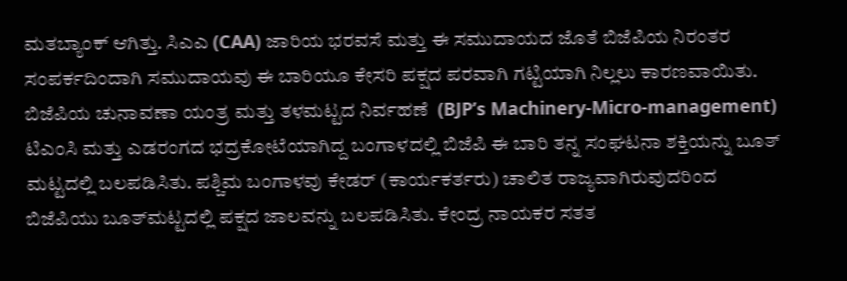ಮತಬ್ಯಾಂಕ್ ಆಗಿತ್ತು. ಸಿಎಎ (CAA) ಜಾರಿಯ ಭರವಸೆ ಮತ್ತು ಈ ಸಮುದಾಯದ ಜೊತೆ ಬಿಜೆಪಿಯ ನಿರಂತರ ಸಂಪರ್ಕದಿಂದಾಗಿ ಸಮುದಾಯವು ಈ ಬಾರಿಯೂ ಕೇಸರಿ ಪಕ್ಷದ ಪರವಾಗಿ ಗಟ್ಟಿಯಾಗಿ ನಿಲ್ಲಲು ಕಾರಣವಾಯಿತು.
ಬಿಜೆಪಿಯ ಚುನಾವಣಾ ಯಂತ್ರ ಮತ್ತು ತಳಮಟ್ಟದ ನಿರ್ವಹಣೆ  (BJP’s Machinery-Micro-management)
ಟಿಎಂಸಿ ಮತ್ತು ಎಡರಂಗದ ಭದ್ರಕೋಟೆಯಾಗಿದ್ದ ಬಂಗಾಳದಲ್ಲಿ ಬಿಜೆಪಿ ಈ ಬಾರಿ ತನ್ನ ಸಂಘಟನಾ ಶಕ್ತಿಯನ್ನು ಬೂತ್ ಮಟ್ಟದಲ್ಲಿ ಬಲಪಡಿಸಿತು. ಪಶ್ಚಿಮ ಬಂಗಾಳವು ಕೇಡರ್‌ (ಕಾರ್ಯಕರ್ತರು) ಚಾಲಿತ ರಾಜ್ಯವಾಗಿರುವುದರಿಂದ ಬಿಜೆಪಿಯು ಬೂತ್‌ಮಟ್ಟದಲ್ಲಿ ಪಕ್ಷದ ಜಾಲವನ್ನು ಬಲಪಡಿಸಿತು. ಕೇಂದ್ರ ನಾಯಕರ ಸತತ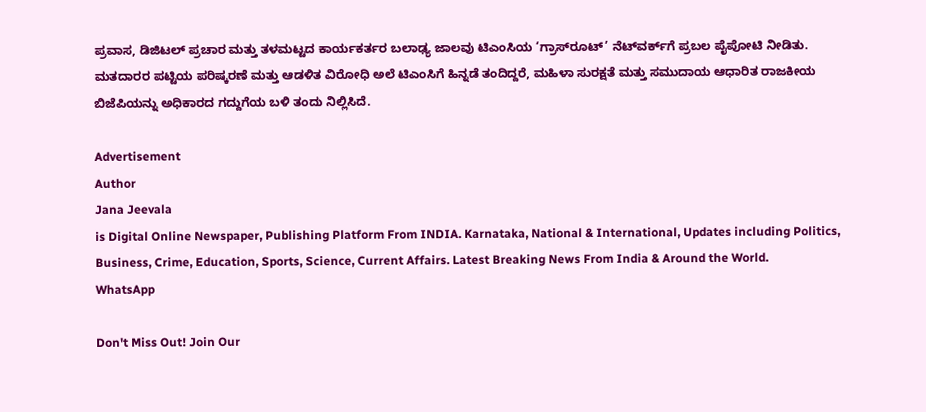ಪ್ರವಾಸ, ಡಿಜಿಟಲ್ ಪ್ರಚಾರ ಮತ್ತು ತಳಮಟ್ಟದ ಕಾರ್ಯಕರ್ತರ ಬಲಾಢ್ಯ ಜಾಲವು ಟಿಎಂಸಿಯ ‘ಗ್ರಾಸ್‌ರೂಟ್’ ನೆಟ್‌ವರ್ಕ್‌ಗೆ ಪ್ರಬಲ ಪೈಪೋಟಿ ನೀಡಿತು.
ಮತದಾರರ ಪಟ್ಟಿಯ ಪರಿಷ್ಕರಣೆ ಮತ್ತು ಆಡಳಿತ ವಿರೋಧಿ ಅಲೆ ಟಿಎಂಸಿಗೆ ಹಿನ್ನಡೆ ತಂದಿದ್ದರೆ, ಮಹಿಳಾ ಸುರಕ್ಷತೆ ಮತ್ತು ಸಮುದಾಯ ಆಧಾರಿತ ರಾಜಕೀಯ ಬಿಜೆಪಿಯನ್ನು ಅಧಿಕಾರದ ಗದ್ದುಗೆಯ ಬಳಿ ತಂದು ನಿಲ್ಲಿಸಿದೆ.

Advertisement
Author
Jana Jeevala
is Digital Online Newspaper, Publishing Platform From INDIA. Karnataka, National & International, Updates including Politics, Business, Crime, Education, Sports, Science, Current Affairs. Latest Breaking News From India & Around the World.
WhatsApp

Don't Miss Out! Join Our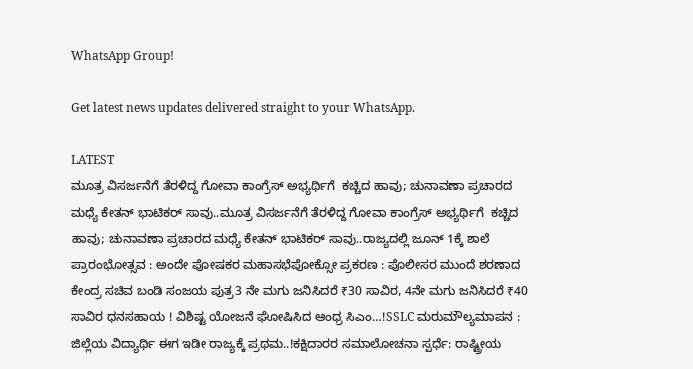WhatsApp Group!

Get latest news updates delivered straight to your WhatsApp.

LATEST
ಮೂತ್ರ ವಿಸರ್ಜನೆಗೆ ತೆರಳಿದ್ದ ಗೋವಾ ಕಾಂಗ್ರೆಸ್‌ ಅಭ್ಯರ್ಥಿಗೆ  ಕಚ್ಚಿದ ಹಾವು; ಚುನಾವಣಾ ಪ್ರಚಾರದ ಮಧ್ಯೆ ಕೇತನ್ ಭಾಟಿಕರ್ ಸಾವು..ಮೂತ್ರ ವಿಸರ್ಜನೆಗೆ ತೆರಳಿದ್ದ ಗೋವಾ ಕಾಂಗ್ರೆಸ್‌ ಅಭ್ಯರ್ಥಿಗೆ  ಕಚ್ಚಿದ ಹಾವು; ಚುನಾವಣಾ ಪ್ರಚಾರದ ಮಧ್ಯೆ ಕೇತನ್ ಭಾಟಿಕರ್ ಸಾವು..ರಾಜ್ಯದಲ್ಲಿ ಜೂನ್ 1ಕ್ಕೆ ಶಾಲೆ ಪ್ರಾರಂಭೋತ್ಸವ : ಅಂದೇ ಪೋಷಕರ ಮಹಾಸಭೆಪೋಕ್ಸೋ ಪ್ರಕರಣ : ಪೊಲೀಸರ ಮುಂದೆ ಶರಣಾದ ಕೇಂದ್ರ ಸಚಿವ ಬಂಡಿ ಸಂಜಯ ಪುತ್ರ3 ನೇ ಮಗು ಜನಿಸಿದರೆ ₹30 ಸಾವಿರ, 4ನೇ ಮಗು ಜನಿಸಿದರೆ ₹40 ಸಾವಿರ ಧನಸಹಾಯ ! ವಿಶಿಷ್ಟ ಯೋಜನೆ ಘೋಷಿಸಿದ ಆಂಧ್ರ ಸಿಎಂ…!SSLC ಮರುಮೌಲ್ಯಮಾಪನ : ಜಿಲ್ಲೆಯ ವಿದ್ಯಾರ್ಥಿ ಈಗ ಇಡೀ ರಾಜ್ಯಕ್ಕೆ ಪ್ರಥಮ..!ಕಕ್ಷಿದಾರರ ಸಮಾಲೋಚನಾ ಸ್ಪರ್ಧೆ: ರಾಷ್ಟ್ರೀಯ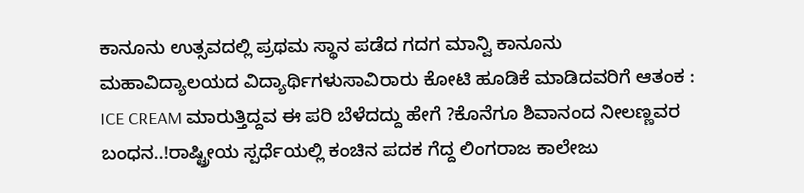ಕಾನೂನು ಉತ್ಸವದಲ್ಲಿ ಪ್ರಥಮ ಸ್ಥಾನ ಪಡೆದ ಗದಗ ಮಾನ್ವಿ ಕಾನೂನು ಮಹಾವಿದ್ಯಾಲಯದ ವಿದ್ಯಾರ್ಥಿಗಳುಸಾವಿರಾರು ಕೋಟಿ ಹೂಡಿಕೆ ಮಾಡಿದವರಿಗೆ ಆತಂಕ :  ICE CREAM ಮಾರುತ್ತಿದ್ದವ ಈ ಪರಿ ಬೆಳೆದದ್ದು ಹೇಗೆ ?ಕೊನೆಗೂ ಶಿವಾನಂದ ನೀಲಣ್ಣವರ ಬಂಧನ..!ರಾಷ್ಟ್ರೀಯ ಸ್ಪರ್ಧೆಯಲ್ಲಿ ಕಂಚಿನ ಪದಕ ಗೆದ್ದ ಲಿಂಗರಾಜ ಕಾಲೇಜು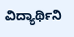ವಿದ್ಯಾರ್ಥಿನಿ